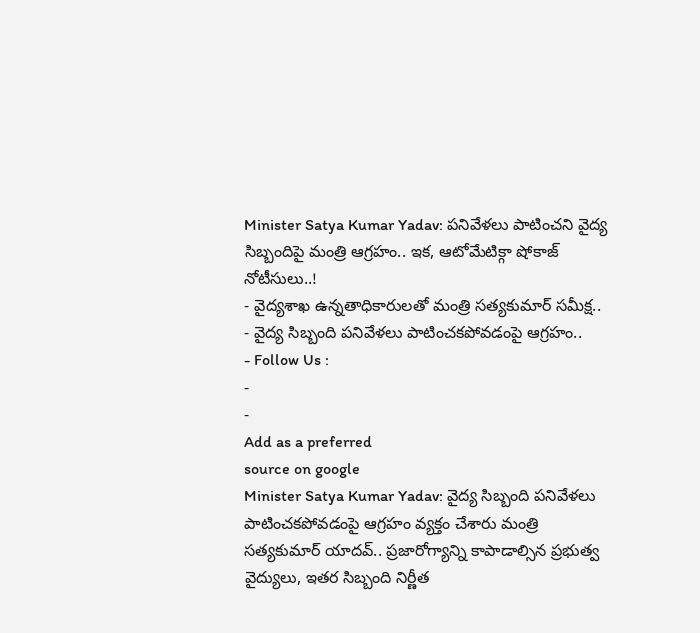Minister Satya Kumar Yadav: పనివేళలు పాటించని వైద్య సిబ్బందిపై మంత్రి ఆగ్రహం.. ఇక, ఆటోమేటిక్గా షోకాజ్ నోటీసులు..!
- వైద్యశాఖ ఉన్నతాధికారులతో మంత్రి సత్యకుమార్ సమీక్ష..
- వైద్య సిబ్బంది పనివేళలు పాటించకపోవడంపై ఆగ్రహం..
- Follow Us :
-
-
Add as a preferred
source on google
Minister Satya Kumar Yadav: వైద్య సిబ్బంది పనివేళలు పాటించకపోవడంపై ఆగ్రహం వ్యక్తం చేశారు మంత్రి సత్యకుమార్ యాదవ్.. ప్రజారోగ్యాన్ని కాపాడాల్సిన ప్రభుత్వ వైద్యులు, ఇతర సిబ్బంది నిర్ణీత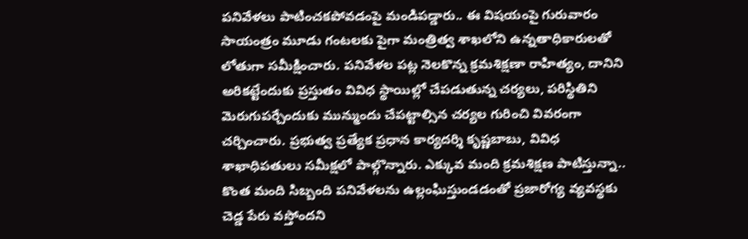పనివేళలు పాటించకపోవడంపై మండిపడ్డారు.. ఈ విషయంపై గురువారం సాయంత్రం మూడు గంటలకు పైగా మంత్రిత్వ శాఖలోని ఉన్నతాధికారులతో లోతుగా సమీక్షించారు. పనివేళల పట్ల నెలకొన్న క్రమశిక్షణా రాహిత్యం, దానిని అరికట్టేందుకు ప్రస్తుతం వివిధ స్థాయిల్లో చేపడుతున్న చర్యలు, పరిస్థితిని మెరుగుపర్చేందుకు మున్ముందు చేపట్టాల్సిన చర్యల గురించి వివరంగా చర్చించారు. ప్రభుత్వ ప్రత్యేక ప్రధాన కార్యదర్శి కృష్ణబాబు, వివిధ శాఖాధిపతులు సమీక్షలో పాల్గొన్నారు. ఎక్కువ మంది క్రమశిక్షణ పాటిస్తున్నా.. కొంత మంది సిబ్బంది పనివేళలను ఉల్లంఘిస్తుండడంతో ప్రజారోగ్య వ్యవస్థకు చెడ్డ పేరు వస్తోందని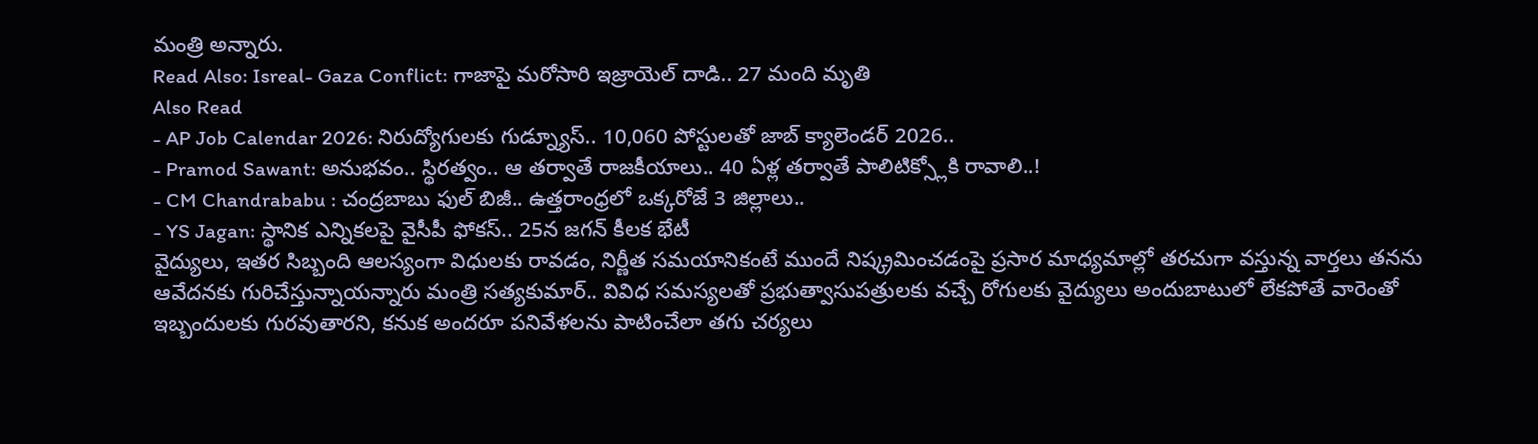మంత్రి అన్నారు.
Read Also: Isreal- Gaza Conflict: గాజాపై మరోసారి ఇజ్రాయెల్ దాడి.. 27 మంది మృతి
Also Read
- AP Job Calendar 2026: నిరుద్యోగులకు గుడ్న్యూస్.. 10,060 పోస్టులతో జాబ్ క్యాలెండర్ 2026..
- Pramod Sawant: అనుభవం.. స్థిరత్వం.. ఆ తర్వాతే రాజకీయాలు.. 40 ఏళ్ల తర్వాతే పాలిటిక్స్లోకి రావాలి..!
- CM Chandrababu : చంద్రబాబు ఫుల్ బిజీ.. ఉత్తరాంధ్రలో ఒక్కరోజే 3 జిల్లాలు..
- YS Jagan: స్థానిక ఎన్నికలపై వైసీపీ ఫోకస్.. 25న జగన్ కీలక భేటీ
వైద్యులు, ఇతర సిబ్బంది ఆలస్యంగా విధులకు రావడం, నిర్ణీత సమయానికంటే ముందే నిష్క్రమించడంపై ప్రసార మాధ్యమాల్లో తరచుగా వస్తున్న వార్తలు తనను ఆవేదనకు గురిచేస్తున్నాయన్నారు మంత్రి సత్యకుమార్.. వివిధ సమస్యలతో ప్రభుత్వాసుపత్రులకు వచ్చే రోగులకు వైద్యులు అందుబాటులో లేకపోతే వారెంతో ఇబ్బందులకు గురవుతారని, కనుక అందరూ పనివేళలను పాటించేలా తగు చర్యలు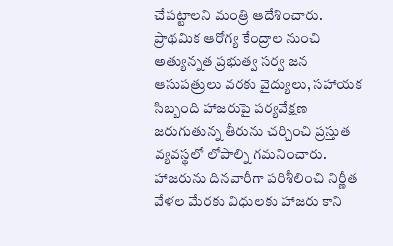చేపట్టాలని మంత్రి ఆదేశించారు. ప్రాథమిక ఆరోగ్య కేంద్రాల నుంచి అత్యున్నత ప్రభుత్వ సర్వ జన ఆసుపత్రులు వరకు వైద్యులు, సహాయక సిబ్బంది హాజరుపై పర్యవేక్షణ జరుగుతున్న తీరును చర్చించి ప్రస్తుత వ్యవస్థలో లోపాల్ని గమనించారు. హాజరును దినవారీగా పరిశీలించి నిర్ణీత వేళల మేరకు విధులకు హాజరు కాని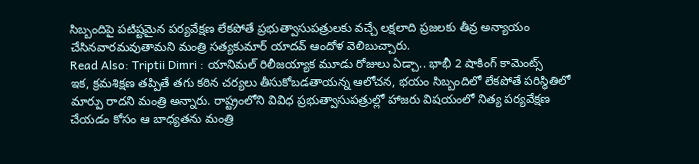సిబ్బందిపై పటిష్టమైన పర్యవేక్షణ లేకపోతే ప్రభుత్వాసుపత్రులకు వచ్చే లక్షలాది ప్రజలకు తీవ్ర అన్యాయం చేసినవారమవుతామని మంత్రి సత్యకుమార్ యాదవ్ ఆందోళ వెలిబుచ్చారు.
Read Also: Triptii Dimri : యానిమల్ రిలీజయ్యాక మూడు రోజులు ఏడ్చా.. భాభీ 2 షాకింగ్ కామెంట్స్
ఇక, క్రమశిక్షణ తప్పితే తగు కఠిన చర్యలు తీసుకోబడతాయన్న ఆలోచన, భయం సిబ్బందిలో లేకపోతే పరిస్థితిలో మార్పు రాదని మంత్రి అన్నారు. రాష్ట్రంలోని వివిధ ప్రభుత్వాసుపత్రుల్లో హాజరు విషయంలో నిత్య పర్యవేక్షణ చేయడం కోసం ఆ బాధ్యతను మంత్రి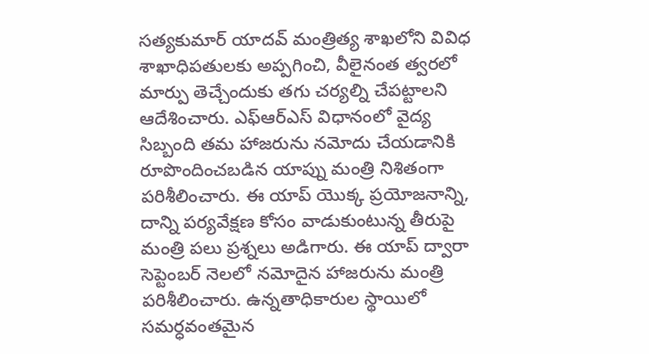సత్యకుమార్ యాదవ్ మంత్రిత్య శాఖలోని వివిధ శాఖాధిపతులకు అప్పగించి, వీలైనంత త్వరలో మార్పు తెచ్చేందుకు తగు చర్యల్ని చేపట్టాలని ఆదేశించారు. ఎఫ్ఆర్ఎస్ విధానంలో వైద్య సిబ్బంది తమ హాజరును నమోదు చేయడానికి రూపొందించబడిన యాప్ను మంత్రి నిశితంగా పరిశీలించారు. ఈ యాప్ యొక్క ప్రయోజనాన్ని, దాన్ని పర్యవేక్షణ కోసం వాడుకుంటున్న తీరుపై మంత్రి పలు ప్రశ్నలు అడిగారు. ఈ యాప్ ద్వారా సెప్టెంబర్ నెలలో నమోదైన హాజరును మంత్రి పరిశీలించారు. ఉన్నతాధికారుల స్థాయిలో సమర్ధవంతమైన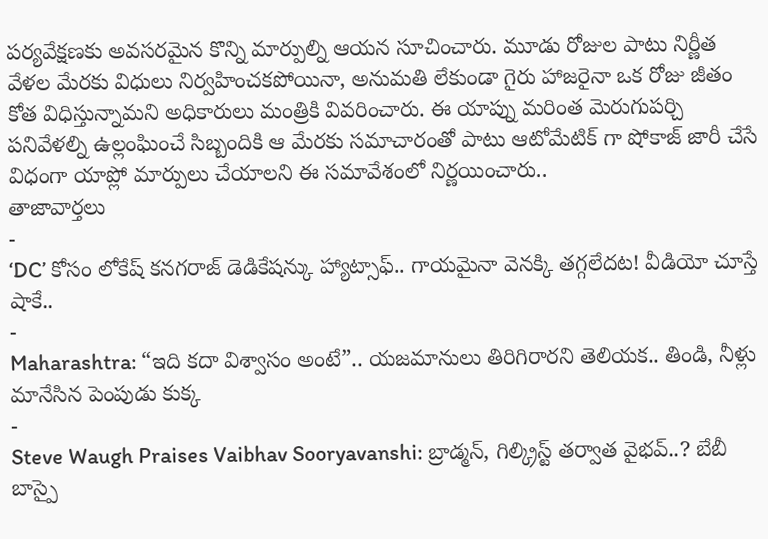పర్యవేక్షణకు అవసరమైన కొన్ని మార్పుల్ని ఆయన సూచించారు. మూడు రోజుల పాటు నిర్ణీత వేళల మేరకు విధులు నిర్వహించకపోయినా, అనుమతి లేకుండా గైరు హాజరైనా ఒక రోజు జీతం కోత విధిస్తున్నామని అధికారులు మంత్రికి వివరించారు. ఈ యాప్ను మరింత మెరుగుపర్చి పనివేళల్ని ఉల్లంఘించే సిబ్బందికి ఆ మేరకు సమాచారంతో పాటు ఆటోమేటిక్ గా షోకాజ్ జారీ చేసే విధంగా యాప్లో మార్పులు చేయాలని ఈ సమావేశంలో నిర్ణయించారు..
తాజావార్తలు
-
‘DC’ కోసం లోకేష్ కనగరాజ్ డెడికేషన్కు హ్యాట్సాఫ్.. గాయమైనా వెనక్కి తగ్గలేదట! వీడియో చూస్తే షాకే..
-
Maharashtra: “ఇది కదా విశ్వాసం అంటే”.. యజమానులు తిరిగిరారని తెలియక.. తిండి, నీళ్లు మానేసిన పెంపుడు కుక్క
-
Steve Waugh Praises Vaibhav Sooryavanshi: బ్రాడ్మన్, గిల్క్రిస్ట్ తర్వాత వైభవ్..? బేబీ బాస్పై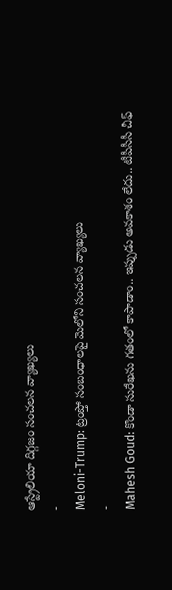ఆస్ట్రేలియా దిగ్గజం సంచలన వ్యాఖ్యలు
-
Meloni-Trump: ట్రంప్తో సంబంధాలపై మెలోని సంచలన వ్యాఖ్యలు
-
Mahesh Goud: కొండా సురేఖను గతంలో కాపాడాం.. ఇప్పుడు అవకాశం లేదు.. టీపీసీసీ చీఫ్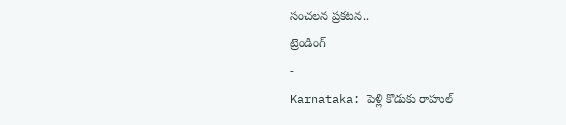సంచలన ప్రకటన..
ట్రెండింగ్
-
Karnataka: పెళ్లి కొడుకు రాహుల్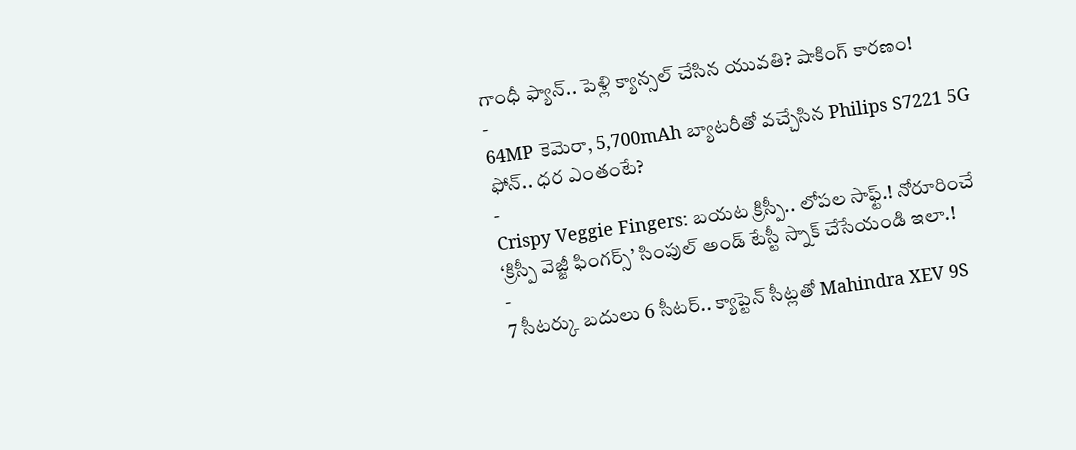గాంధీ ఫ్యాన్.. పెళ్లి క్యాన్సల్ చేసిన యువతి? షాకింగ్ కారణం!
-
64MP కెమెరా, 5,700mAh బ్యాటరీతో వచ్చేసిన Philips S7221 5G ఫోన్.. ధర ఎంతంటే?
-
Crispy Veggie Fingers: బయట క్రిస్పీ.. లోపల సాఫ్ట్.! నోరూరించే ‘క్రిస్పీ వెజ్జీ ఫింగర్స్’ సింపుల్ అండ్ టేస్టీ స్నాక్ చేసేయండి ఇలా.!
-
7 సీటర్కు బదులు 6 సీటర్.. క్యాప్టెన్ సీట్లతో Mahindra XEV 9S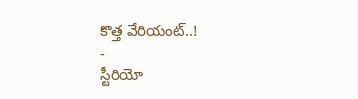కొత్త వేరియంట్..!
-
స్టీరియో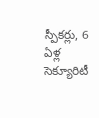స్పీకర్లు, 6 ఏళ్ల సెక్యూరిటీ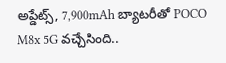అప్డేట్స్, 7,900mAh బ్యాటరీతో POCO M8x 5G వచ్చేసింది..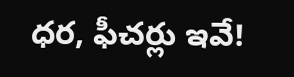ధర, ఫీచర్లు ఇవే!